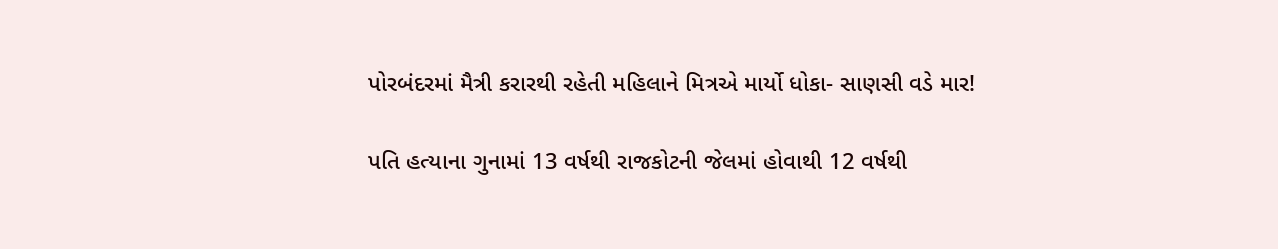પોરબંદરમાં મૈત્રી કરારથી રહેતી મહિલાને મિત્રએ માર્યો ધોકા- સાણસી વડે માર!

પતિ હત્યાના ગુનામાં 13 વર્ષથી રાજકોટની જેલમાં હોવાથી 12 વર્ષથી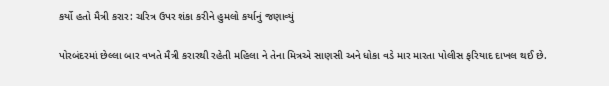કર્યો હતો મૈત્રી કરાર: ચરિત્ર ઉપર શંકા કરીને હુમલો કર્યાનું જણાવ્યું

પોરબંદરમાં છેલ્લા બાર વખતે મૈત્રી કરારથી રહેતી મહિલા ને તેના મિત્રએ સાણસી અને ધોકા વડે માર મારતા પોલીસ ફરિયાદ દાખલ થઈ છે.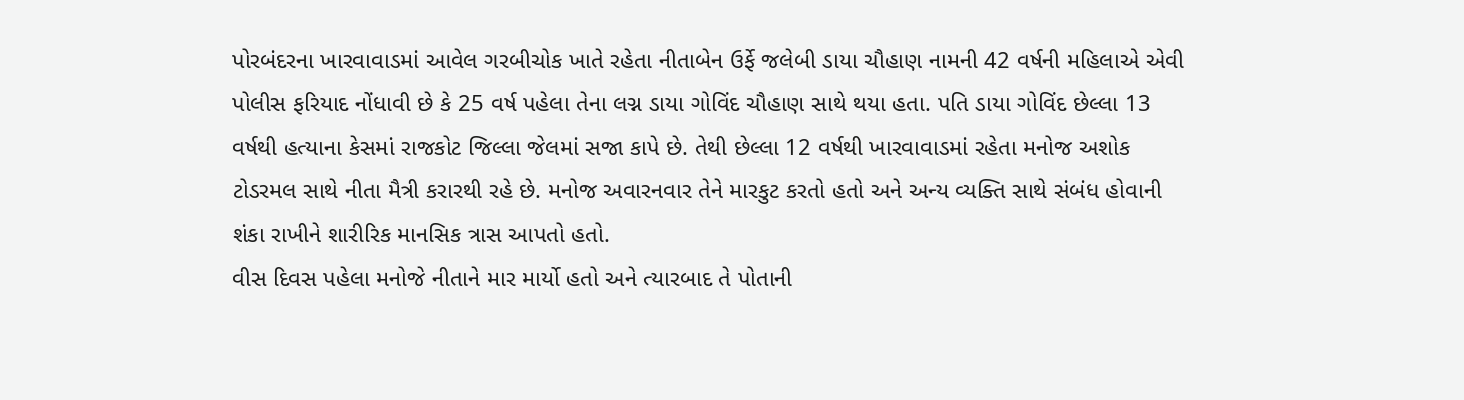પોરબંદરના ખારવાવાડમાં આવેલ ગરબીચોક ખાતે રહેતા નીતાબેન ઉર્ફે જલેબી ડાયા ચૌહાણ નામની 42 વર્ષની મહિલાએ એવી પોલીસ ફરિયાદ નોંધાવી છે કે 25 વર્ષ પહેલા તેના લગ્ન ડાયા ગોવિંદ ચૌહાણ સાથે થયા હતા. પતિ ડાયા ગોવિંદ છેલ્લા 13 વર્ષથી હત્યાના કેસમાં રાજકોટ જિલ્લા જેલમાં સજા કાપે છે. તેથી છેલ્લા 12 વર્ષથી ખારવાવાડમાં રહેતા મનોજ અશોક ટોડરમલ સાથે નીતા મૈત્રી કરારથી રહે છે. મનોજ અવારનવાર તેને મારકુટ કરતો હતો અને અન્ય વ્યક્તિ સાથે સંબંધ હોવાની શંકા રાખીને શારીરિક માનસિક ત્રાસ આપતો હતો.
વીસ દિવસ પહેલા મનોજે નીતાને માર માર્યો હતો અને ત્યારબાદ તે પોતાની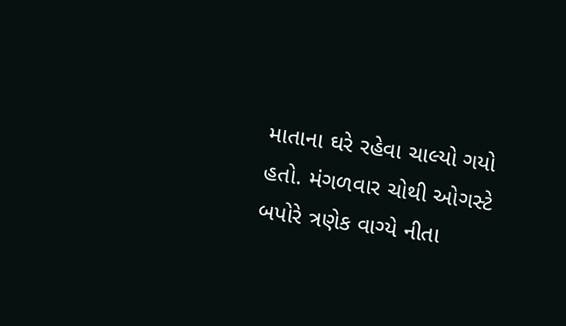માતાના ઘરે રહેવા ચાલ્યો ગયો હતો. મંગળવાર ચોથી ઓગસ્ટે બપોરે ત્રણેક વાગ્યે નીતા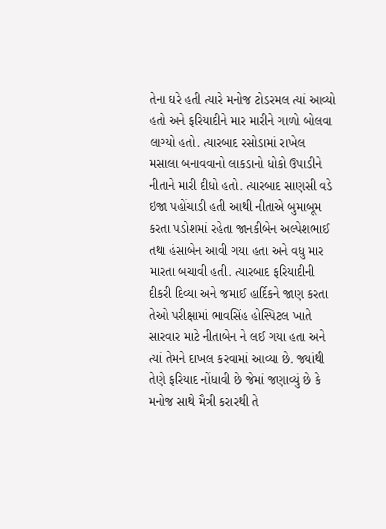તેના ઘરે હતી ત્યારે મનોજ ટોડરમલ ત્યાં આવ્યો હતો અને ફરિયાદીને માર મારીને ગાળો બોલવા લાગ્યો હતો. ત્યારબાદ રસોડામાં રાખેલ મસાલા બનાવવાનો લાકડાનો ધોકો ઉપાડીને નીતાને મારી દીધો હતો. ત્યારબાદ સાણસી વડે ઇજા પહોંચાડી હતી આથી નીતાએ બુમાબૂમ કરતા પડોશમાં રહેતા જાનકીબેન અલ્પેશભાઈ તથા હંસાબેન આવી ગયા હતા અને વધુ માર મારતા બચાવી હતી. ત્યારબાદ ફરિયાદીની દીકરી દિવ્યા અને જમાઈ હાર્દિકને જાણ કરતા તેઓ પરીક્ષામાં ભાવસિંહ હોસ્પિટલ ખાતે સારવાર માટે નીતાબેન ને લઈ ગયા હતા અને ત્યાં તેમને દાખલ કરવામાં આવ્યા છે. જ્યાંથી તેણે ફરિયાદ નોંધાવી છે જેમાં જણાવ્યું છે કે મનોજ સાથે મૈત્રી કરારથી તે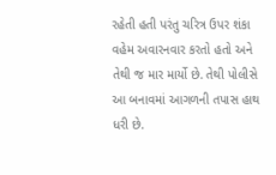રહેતી હતી પરંતુ ચરિત્ર ઉપર શંકા વહેમ અવારનવાર કરતો હતો અને તેથી જ માર માર્યો છે. તેથી પોલીસે આ બનાવમાં આગળની તપાસ હાથ ધરી છે.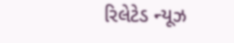રિલેટેડ ન્યૂઝ